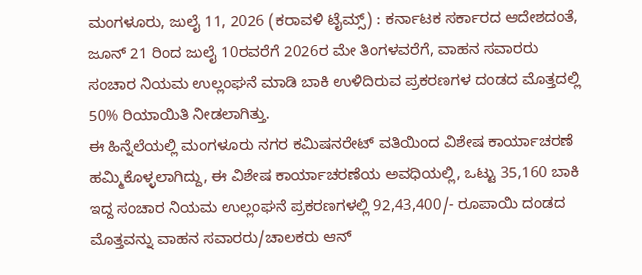ಮಂಗಳೂರು, ಜುಲೈ 11, 2026 (ಕರಾವಳಿ ಟೈಮ್ಸ್) : ಕರ್ನಾಟಕ ಸರ್ಕಾರದ ಆದೇಶದಂತೆ, ಜೂನ್ 21 ರಿಂದ ಜುಲೈ 10ರವರೆಗೆ 2026ರ ಮೇ ತಿಂಗಳವರೆಗೆ, ವಾಹನ ಸವಾರರು ಸಂಚಾರ ನಿಯಮ ಉಲ್ಲಂಘನೆ ಮಾಡಿ ಬಾಕಿ ಉಳಿದಿರುವ ಪ್ರಕರಣಗಳ ದಂಡದ ಮೊತ್ತದಲ್ಲಿ 50% ರಿಯಾಯಿತಿ ನೀಡಲಾಗಿತ್ತು.
ಈ ಹಿನ್ನೆಲೆಯಲ್ಲಿ ಮಂಗಳೂರು ನಗರ ಕಮಿಷನರೇಟ್ ವತಿಯಿಂದ ವಿಶೇಷ ಕಾರ್ಯಾಚರಣೆ ಹಮ್ಮಿಕೊಳ್ಳಲಾಗಿದ್ದು, ಈ ವಿಶೇಷ ಕಾರ್ಯಾಚರಣೆಯ ಅವಧಿಯಲ್ಲಿ, ಒಟ್ಟು 35,160 ಬಾಕಿ ಇದ್ದ ಸಂಚಾರ ನಿಯಮ ಉಲ್ಲಂಘನೆ ಪ್ರಕರಣಗಳಲ್ಲಿ 92,43,400/- ರೂಪಾಯಿ ದಂಡದ ಮೊತ್ತವನ್ನು ವಾಹನ ಸವಾರರು/ಚಾಲಕರು ಆನ್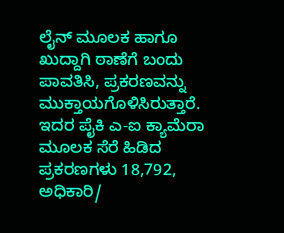ಲೈನ್ ಮೂಲಕ ಹಾಗೂ ಖುದ್ದಾಗಿ ಠಾಣೆಗೆ ಬಂದು ಪಾವತಿಸಿ, ಪ್ರಕರಣವನ್ನು ಮುಕ್ತಾಯಗೊಳಿಸಿರುತ್ತಾರೆ.
ಇದರ ಪೈಕಿ ಎ-ಐ ಕ್ಯಾಮೆರಾ ಮೂಲಕ ಸೆರೆ ಹಿಡಿದ ಪ್ರಕರಣಗಳು 18,792, ಅಧಿಕಾರಿ/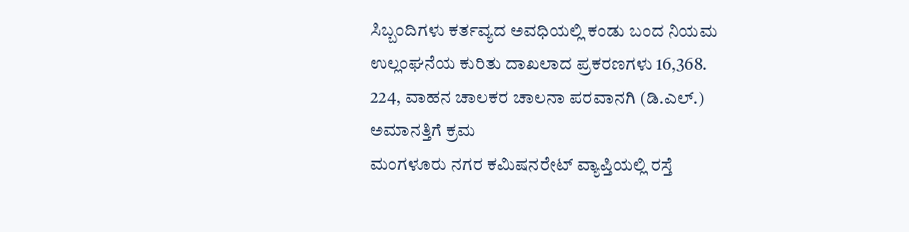ಸಿಬ್ಬಂದಿಗಳು ಕರ್ತವ್ಯದ ಅವಧಿಯಲ್ಲಿ ಕಂಡು ಬಂದ ನಿಯಮ ಉಲ್ಲಂಘನೆಯ ಕುರಿತು ದಾಖಲಾದ ಪ್ರಕರಣಗಳು 16,368.
224, ವಾಹನ ಚಾಲಕರ ಚಾಲನಾ ಪರವಾನಗಿ (ಡಿ.ಎಲ್.) ಅಮಾನತ್ತಿಗೆ ಕ್ರಮ
ಮಂಗಳೂರು ನಗರ ಕಮಿಷನರೇಟ್ ವ್ಯಾಪ್ತಿಯಲ್ಲಿ ರಸ್ತೆ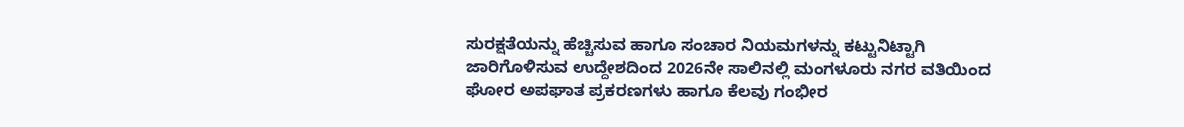ಸುರಕ್ಷತೆಯನ್ನು ಹೆಚ್ಚಿಸುವ ಹಾಗೂ ಸಂಚಾರ ನಿಯಮಗಳನ್ನು ಕಟ್ಟುನಿಟ್ಟಾಗಿ ಜಾರಿಗೊಳಿಸುವ ಉದ್ದೇಶದಿಂದ 2026ನೇ ಸಾಲಿನಲ್ಲಿ ಮಂಗಳೂರು ನಗರ ವತಿಯಿಂದ ಘೋರ ಅಪಘಾತ ಪ್ರಕರಣಗಳು ಹಾಗೂ ಕೆಲವು ಗಂಭೀರ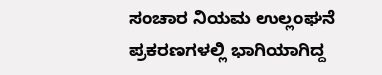ಸಂಚಾರ ನಿಯಮ ಉಲ್ಲಂಘನೆ ಪ್ರಕರಣಗಳಲ್ಲಿ ಭಾಗಿಯಾಗಿದ್ದ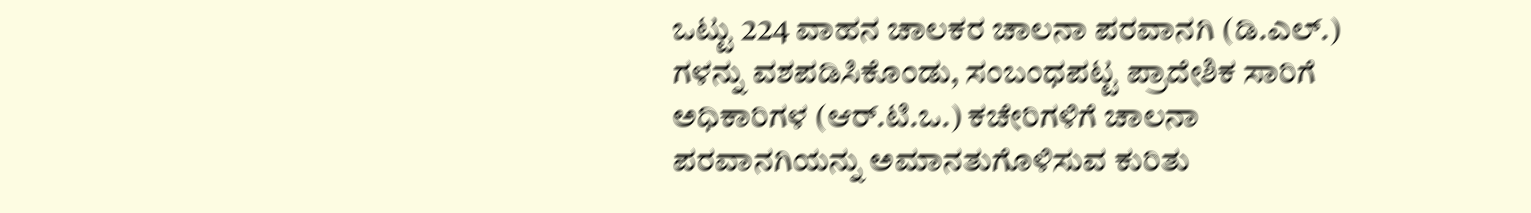ಒಟ್ಟು 224 ವಾಹನ ಚಾಲಕರ ಚಾಲನಾ ಪರವಾನಗಿ (ಡಿ.ಎಲ್.) ಗಳನ್ನು ವಶಪಡಿಸಿಕೊಂಡು, ಸಂಬಂಧಪಟ್ಟ ಪ್ರಾದೇಶಿಕ ಸಾರಿಗೆ ಅಧಿಕಾರಿಗಳ (ಆರ್.ಟಿ.ಒ.) ಕಚೇರಿಗಳಿಗೆ ಚಾಲನಾ ಪರವಾನಗಿಯನ್ನು ಅಮಾನತುಗೊಳಿಸುವ ಕುರಿತು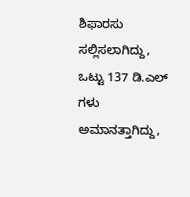ಶಿಫಾರಸು ಸಲ್ಲಿಸಲಾಗಿದ್ದು, ಒಟ್ಟು 137 ಡಿ.ಎಲ್ ಗಳು ಅಮಾನತ್ತಾಗಿದ್ದು,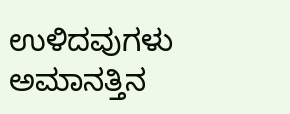ಉಳಿದವುಗಳು ಅಮಾನತ್ತಿನ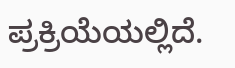ಪ್ರಕ್ರಿಯೆಯಲ್ಲಿದೆ.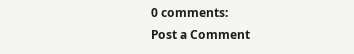0 comments:
Post a Comment